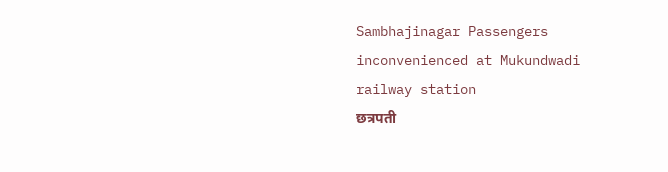Sambhajinagar Passengers inconvenienced at Mukundwadi railway station
छत्रपती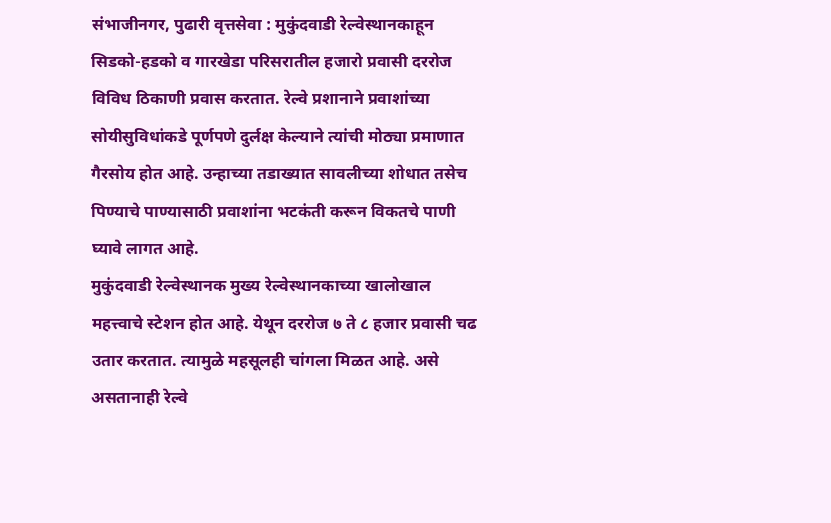संभाजीनगर, पुढारी वृत्तसेवा : मुकुंदवाडी रेल्वेस्थानकाहून सिडको-हडको व गारखेडा परिसरातील हजारो प्रवासी दररोज विविध ठिकाणी प्रवास करतात. रेल्वे प्रशानाने प्रवाशांच्या सोयीसुविधांकडे पूर्णपणे दुर्लक्ष केल्याने त्यांची मोठ्या प्रमाणात गैरसोय होत आहे. उन्हाच्या तडाख्यात सावलीच्या शोधात तसेच पिण्याचे पाण्यासाठी प्रवाशांना भटकंती करून विकतचे पाणी घ्यावे लागत आहे.
मुकुंदवाडी रेल्वेस्थानक मुख्य रेल्वेस्थानकाच्या खालोखाल महत्त्वाचे स्टेशन होत आहे. येथून दररोज ७ ते ८ हजार प्रवासी चढ उतार करतात. त्यामुळे महसूलही चांगला मिळत आहे. असे असतानाही रेल्वे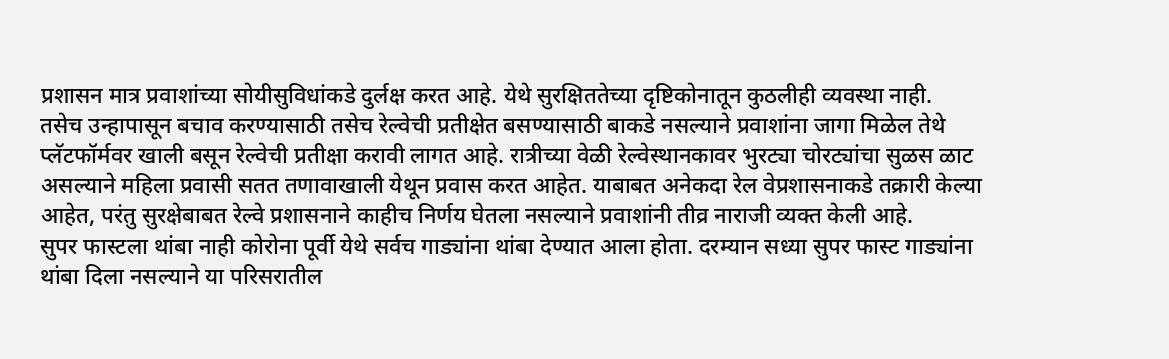प्रशासन मात्र प्रवाशांच्या सोयीसुविधांकडे दुर्लक्ष करत आहे. येथे सुरक्षिततेच्या दृष्टिकोनातून कुठलीही व्यवस्था नाही.
तसेच उन्हापासून बचाव करण्यासाठी तसेच रेल्वेची प्रतीक्षेत बसण्यासाठी बाकडे नसल्याने प्रवाशांना जागा मिळेल तेथे प्लॅटफॉर्मवर खाली बसून रेल्वेची प्रतीक्षा करावी लागत आहे. रात्रीच्या वेळी रेल्वेस्थानकावर भुरट्या चोरट्यांचा सुळस ळाट असल्याने महिला प्रवासी सतत तणावाखाली येथून प्रवास करत आहेत. याबाबत अनेकदा रेल वेप्रशासनाकडे तक्रारी केल्या आहेत, परंतु सुरक्षेबाबत रेल्वे प्रशासनाने काहीच निर्णय घेतला नसल्याने प्रवाशांनी तीव्र नाराजी व्यक्त केली आहे.
सुपर फास्टला थांबा नाही कोरोना पूर्वी येथे सर्वच गाड्यांना थांबा देण्यात आला होता. दरम्यान सध्या सुपर फास्ट गाड्यांना थांबा दिला नसल्याने या परिसरातील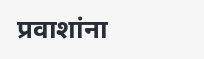प्रवाशांना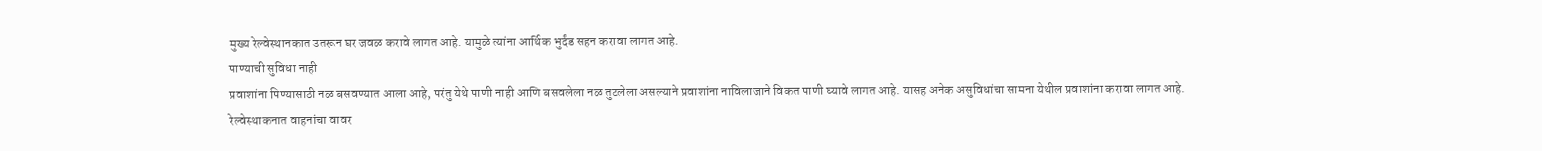मुख्य रेल्वेस्थानकात उतरून घर जवळ करावे लागत आहे. यामुळे त्यांना आर्थिक भुर्दंड सहन करावा लागत आहे.
पाण्याची सुविधा नाही
प्रवाशांना पिण्यासाठी नळ बसवण्यात आला आहे, परंतु येथे पाणी नाही आणि बसवलेला नळ तुटलेला असल्याने प्रवाशांना नाविलाजाने विकत पाणी घ्यावे लागत आहे. यासह अनेक असुविधांचा सामना येथील प्रवाशांना करावा लागत आहे.
रेल्वेस्थाकनात वाहनांचा वावर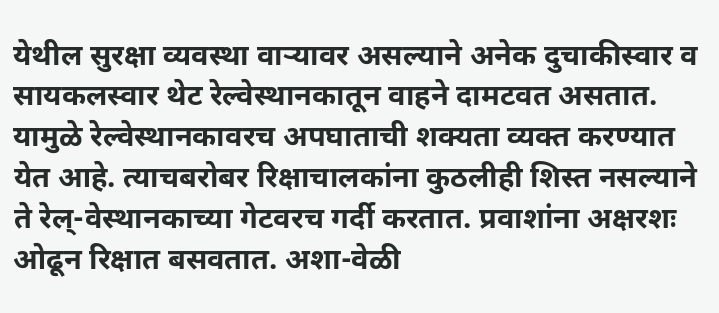येथील सुरक्षा व्यवस्था वाऱ्यावर असल्याने अनेक दुचाकीस्वार व सायकलस्वार थेट रेल्वेस्थानकातून वाहने दामटवत असतात. यामुळे रेल्वेस्थानकावरच अपघाताची शक्यता व्यक्त करण्यात येत आहे. त्याचबरोबर रिक्षाचालकांना कुठलीही शिस्त नसल्याने ते रेल्-वेस्थानकाच्या गेटवरच गर्दी करतात. प्रवाशांना अक्षरशः ओढून रिक्षात बसवतात. अशा-वेळी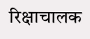रिक्षाचालक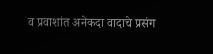व प्रवाशांत अनेकदा वादाचे प्रसंग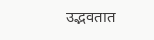उद्भवतात